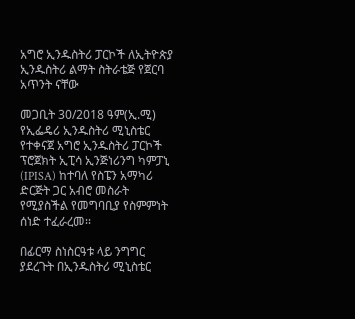አግሮ ኢንዱስትሪ ፓርኮች ለኢትዮጵያ ኢንዱስትሪ ልማት ስትራቴጅ የጀርባ አጥንት ናቸው

መጋቢት 30/2018 ዓም(ኢ.ሚ) የኢፌዴሪ ኢንዱስትሪ ሚኒስቴር የተቀናጀ አግሮ ኢንዱስትሪ ፓርኮች ፕሮጀክት ኢፒሳ ኢንጅነሪንግ ካምፓኒ (IPISA) ከተባለ የስፔን አማካሪ ድርጅት ጋር አብሮ መስራት የሚያስችል የመግባቢያ የስምምነት ሰነድ ተፈራረመ፡፡

በፊርማ ስነስርዓቱ ላይ ንግግር ያደረጉት በኢንዱስትሪ ሚኒስቴር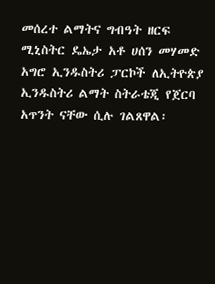መሰረተ ልማትና ግብዓት ዘርፍ ሚኒስትር ዴኤታ አቶ ሀሰን መሃመድ አግሮ ኢንዱስትሪ ፓርኮች ለኢትዮጵያ ኢንዱስትሪ ልማት ስትራቴጂ የጀርባ አጥንት ናቸው ሲሉ ገልጸዋል፡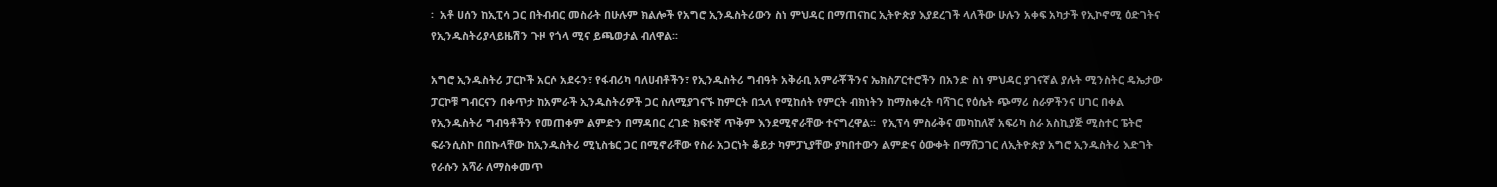፡  አቶ ሀሰን ከኢፒሳ ጋር በትብብር መስራት በሁሉም ክልሎች የአግሮ ኢንዱስትሪውን ስነ ምህዳር በማጠናከር ኢትዮጵያ እያደረገች ላለችው ሁሉን አቀፍ አካታች የኢኮኖሚ ዕድገትና የኢንዱስትሪያላይዜሽን ጉዞ የጎላ ሚና ይጫወታል ብለዋል፡፡

አግሮ ኢንዱስትሪ ፓርኮች አርሶ አደሩን፣ የፋብሪካ ባለሀብቶችን፣ የኢንዱስትሪ ግብዓት አቅራቢ አምራቾችንና ኤክስፖርተሮችን በአንድ ስነ ምህዳር ያገናኛል ያሉት ሚንስትር ዴኤታው ፓርኮቹ ግብርናን በቀጥታ ከአምራች ኢንዱስትሪዎች ጋር ስለሚያገናኙ ከምርት በኋላ የሚከሰት የምርት ብክነትን ከማስቀረት ባሻገር የዕሴት ጭማሪ ስራዎችንና ሀገር በቀል የኢንዱስትሪ ግብዓቶችን የመጠቀም ልምድን በማዳበር ረገድ ክፍተኛ ጥቅም እንደሚኖራቸው ተናግረዋል፡፡  የኢፕሳ ምስራቅና መካከለኛ አፍሪካ ስራ አስኪያጅ ሚስተር ፔትሮ ፍራንሲስኮ በበኩላቸው ከኢንዱስትሪ ሚኒስቴር ጋር በሚኖራቸው የስራ አጋርነት ቆይታ ካምፓኒያቸው ያካበተውን ልምድና ዕውቀት በማሸጋገር ለኢትዮጵያ አግሮ ኢንዱስትሪ እድገት የራሱን አሻራ ለማስቀመጥ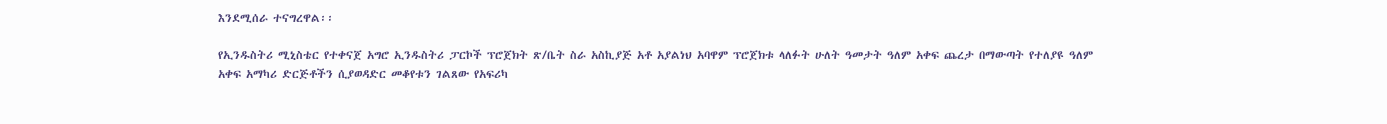እንደሚሰራ ተናግረዋል፡፡

የኢንዱስትሪ ሚኒስቴር የተቀናጀ አግሮ ኢንዱስትሪ ፓርኮች ፕሮጀክት ጽ/ቤት ስራ አስኪያጅ አቶ አያልነህ አባዋም ፕሮጀክቱ ላለፉት ሁለት ዓመታት ዓለም አቀፍ ጨረታ በማውጣት የተለያዩ ዓለም አቀፍ አማካሪ ድርጅቶችን ሲያወዳድር መቆየቱን ገልጸው የአፍሪካ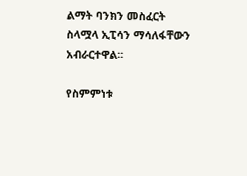ልማት ባንክን መስፈርት ስላሟላ ኢፒሳን ማሳለፋቸውን አብራርተዋል፡፡

የስምምነቱ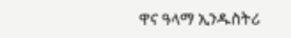ዋና ዓላማ ኢንዱስትሪ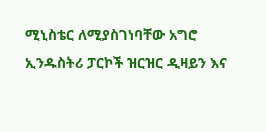ሚኒስቴር ለሚያስገነባቸው አግሮ ኢንዱስትሪ ፓርኮች ዝርዝር ዲዛይን እና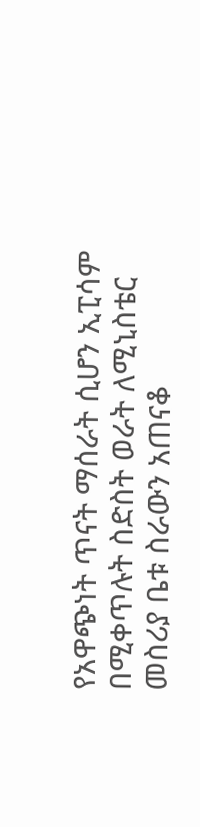የአዋጭነት ጥናት ማሰራት ሲሆን ኢፒሳም በሚቀጥሉት ስድስት ወራት ለሚኒስቴር መስሪያ ቤቱ ስራውን አጠናቆ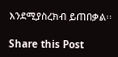እንደሚያስረክብ ይጠበቃል፡፡

Share this Post